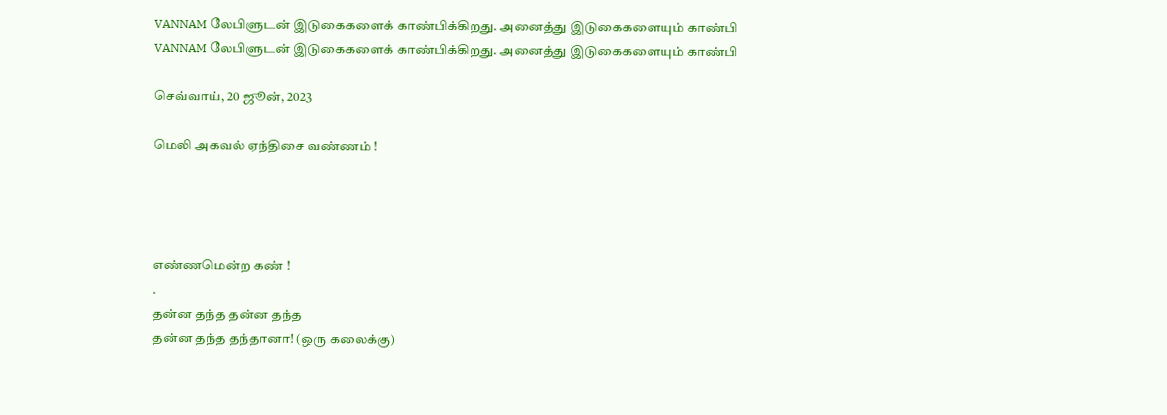VANNAM லேபிளுடன் இடுகைகளைக் காண்பிக்கிறது. அனைத்து இடுகைகளையும் காண்பி
VANNAM லேபிளுடன் இடுகைகளைக் காண்பிக்கிறது. அனைத்து இடுகைகளையும் காண்பி

செவ்வாய், 20 ஜூன், 2023

மெலி அகவல் ஏந்திசை வண்ணம் !




எண்ணமென்ற கண் !
.
தன்ன தந்த தன்ன தந்த
தன்ன தந்த தந்தானா! (ஒரு கலைக்கு)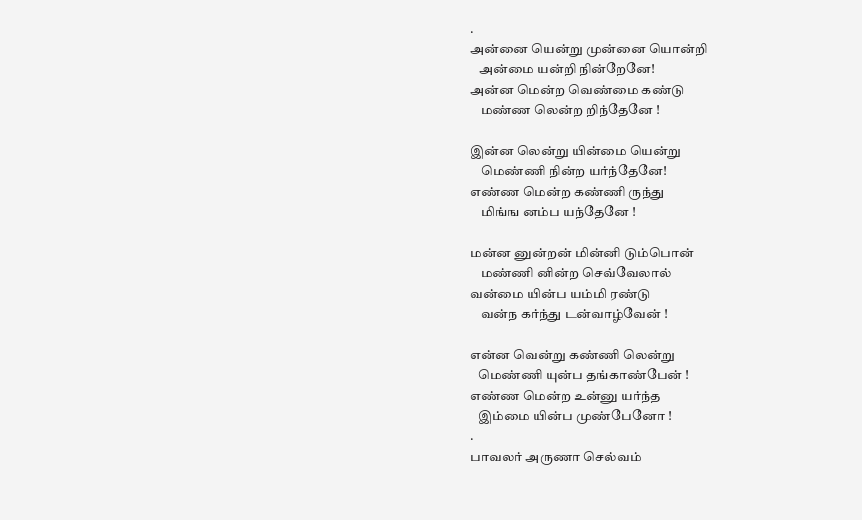.
அன்னை யென்று முன்னை யொன்றி
   அன்மை யன்றி நின்றேனே!
அன்ன மென்ற வெண்மை கண்டு
    மண்ண லென்ற றிந்தேனே !

இன்ன லென்று யின்மை யென்று
    மெண்ணி நின்ற யர்ந்தேனே!
எண்ண மென்ற கண்ணி ருந்து
    மிங்ங னம்ப யந்தேனே !

மன்ன னுன்றன் மின்னி டும்பொன்
    மண்ணி னின்ற செவ்வேலால்
வன்மை யின்ப யம்மி ரண்டு
    வன்ந கர்ந்து டன்வாழ்வேன் !

என்ன வென்று கண்ணி லென்று
   மெண்ணி யுன்ப தங்காண்பேன் !
எண்ண மென்ற உன்னு யர்ந்த
   இம்மை யின்ப முண்பேனோ !
.
பாவலர் அருணா செல்வம்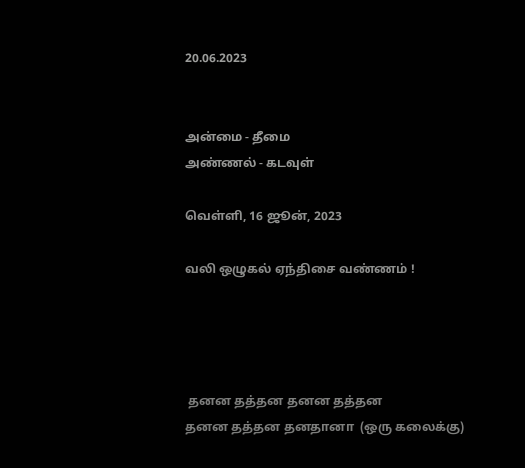20.06.2023


அன்மை - தீமை
அண்ணல் - கடவுள்

வெள்ளி, 16 ஜூன், 2023

வலி ஒழுகல் ஏந்திசை வண்ணம் !




 தனன தத்தன தனன தத்தன
தனன தத்தன தனதானா  (ஒரு கலைக்கு)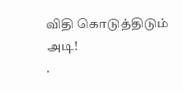விதி கொடுத்திடும் அடி!
.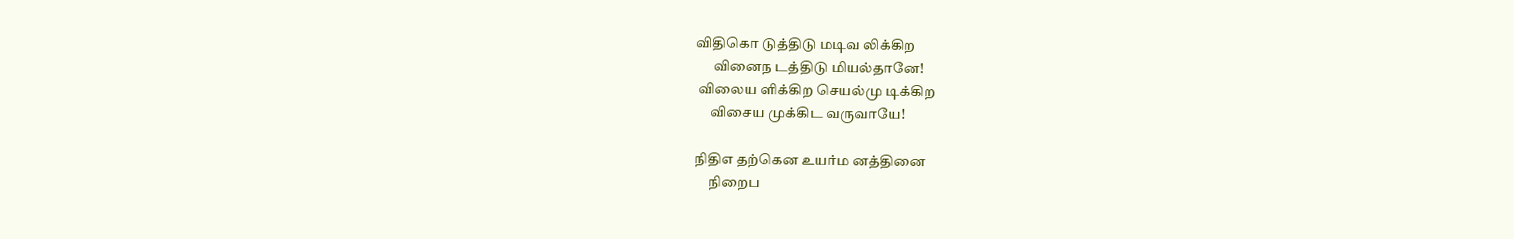விதிகொ டுத்திடு மடிவ லிக்கிற
      வினைந டத்திடு மியல்தானே!
 விலைய ளிக்கிற செயல்மு டிக்கிற
     விசைய முக்கிட வருவாயே!

நிதிஎ தற்கென உயர்ம னத்தினை
     நிறைப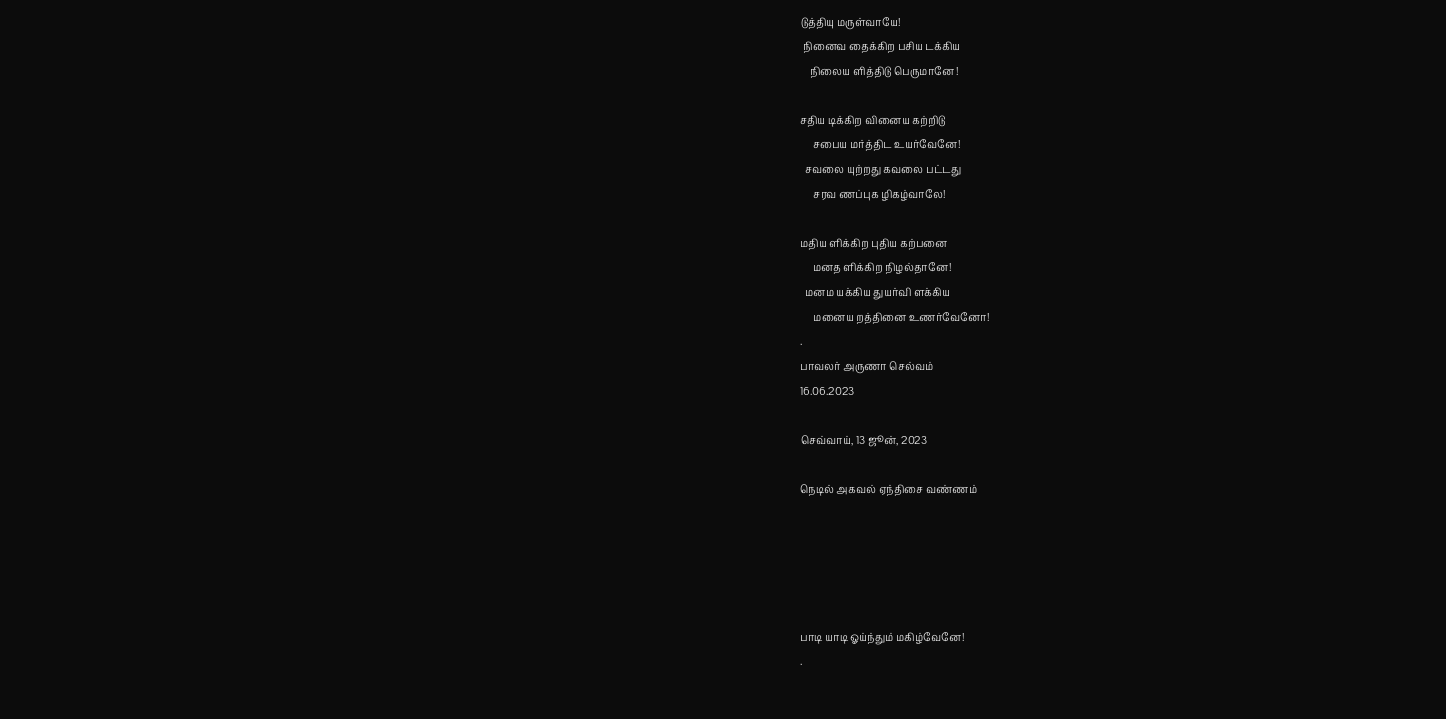டுத்தியு மருள்வாயே!
 நினைவ தைக்கிற பசிய டக்கிய
    நிலைய ளித்திடு பெருமானே !

சதிய டிக்கிற வினைய கற்றிடு
     சபைய மர்த்திட உயர்வேனே!
  சவலை யுற்றது கவலை பட்டது
     சரவ ணப்புக ழிகழ்வாலே!

மதிய ளிக்கிற புதிய கற்பனை
     மனத ளிக்கிற நிழல்தானே!
  மனம யக்கிய துயர்வி ளக்கிய
     மனைய றத்தினை உணர்வேனோ!
.
பாவலர் அருணா செல்வம்
16.06.2023

செவ்வாய், 13 ஜூன், 2023

நெடில் அகவல் ஏந்திசை வண்ணம்





பாடி யாடி ஓய்ந்தும் மகிழ்வேனே!
.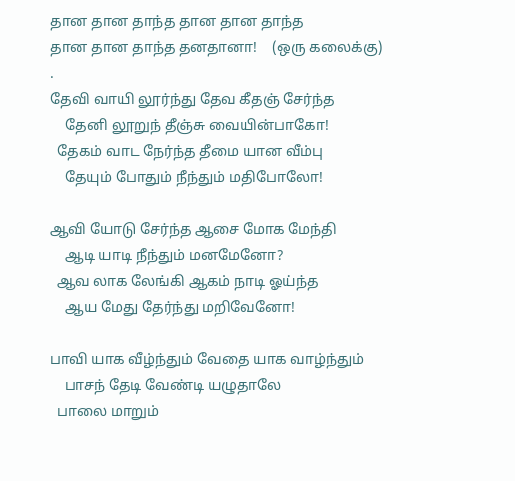தான தான தாந்த தான தான தாந்த
தான தான தாந்த தனதானா!    (ஒரு கலைக்கு)
.
தேவி வாயி லூர்ந்து தேவ கீதஞ் சேர்ந்த
    தேனி லூறுந் தீஞ்சு வையின்பாகோ!
  தேகம் வாட நேர்ந்த தீமை யான வீம்பு
    தேயும் போதும் நீந்தும் மதிபோலோ!

ஆவி யோடு சேர்ந்த ஆசை மோக மேந்தி
    ஆடி யாடி நீந்தும் மனமேனோ?
  ஆவ லாக லேங்கி ஆகம் நாடி ஓய்ந்த
    ஆய மேது தேர்ந்து மறிவேனோ!

பாவி யாக வீழ்ந்தும் வேதை யாக வாழ்ந்தும்
    பாசந் தேடி வேண்டி யழுதாலே
  பாலை மாறும்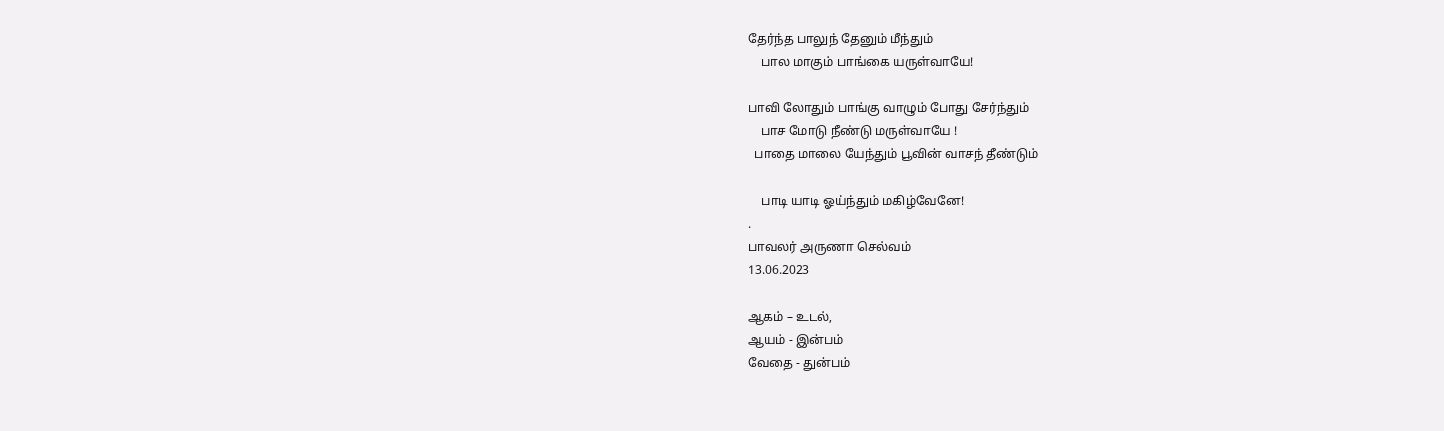தேர்ந்த பாலுந் தேனும் மீந்தும்
    பால மாகும் பாங்கை யருள்வாயே!

பாவி லோதும் பாங்கு வாழும் போது சேர்ந்தும்
    பாச மோடு நீண்டு மருள்வாயே !
  பாதை மாலை யேந்தும் பூவின் வாசந் தீண்டும்

    பாடி யாடி ஓய்ந்தும் மகிழ்வேனே!
.
பாவலர் அருணா செல்வம்
13.06.2023

ஆகம் – உடல்,
ஆயம் - இன்பம்
வேதை - துன்பம்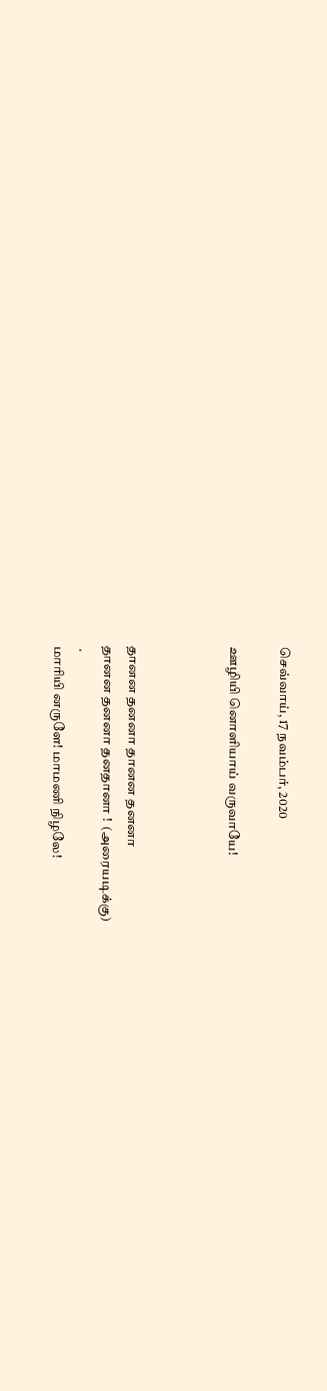செவ்வாய், 17 நவம்பர், 2020

ஊழியி னொளியாய் வருவாயே!



தானன தனனா தானன தனனா
தானன தனனா தனதானா !  (அரையடிக்கு)
 .
மாரியி னருளே! மாமணி நிழலே!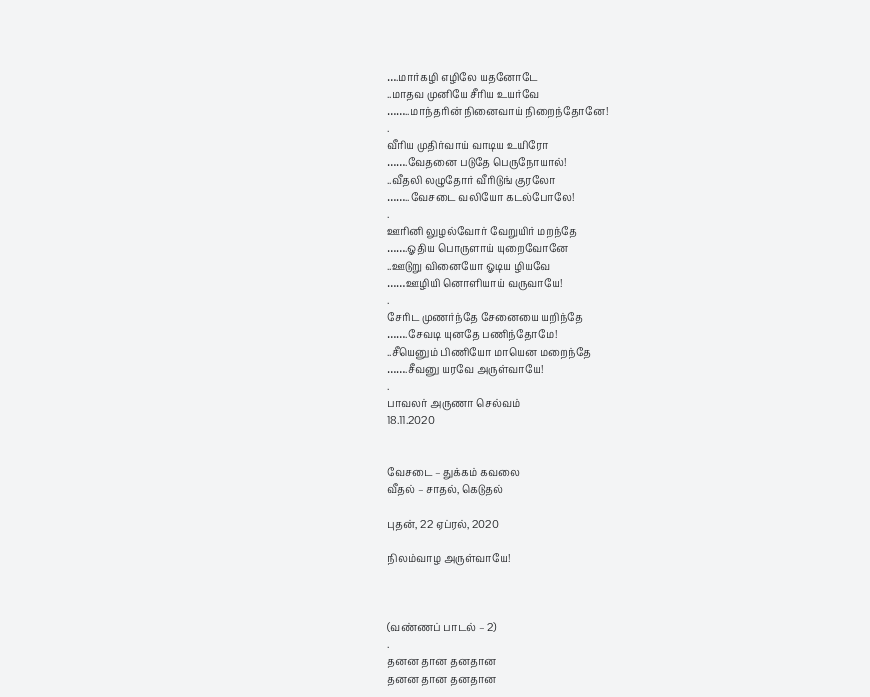….மார்கழி எழிலே யதனோடே
..மாதவ முனியே சீரிய உயர்வே
……..மாந்தரின் நினைவாய் நிறைந்தோனே!
.
வீரிய முதிர்வாய் வாடிய உயிரோ
…….வேதனை படுதே பெருநோயால்!
..வீதலி லழுதோர் வீரிடுங் குரலோ
……..வேசடை வலியோ கடல்போலே!
.
ஊரினி லுழல்வோர் வேறுயிர் மறந்தே
…….ஓதிய பொருளாய் யுறைவோனே
..ஊடுறு வினையோ ஓடிய ழியவே
……ஊழியி னொளியாய் வருவாயே!
.
சேரிட முணர்ந்தே சேனையை யறிந்தே
…….சேவடி யுனதே பணிந்தோமே!
..சீயெனும் பிணியோ மாயென மறைந்தே
…….சீவனு யரவே அருள்வாயே!
.
பாவலர் அருணா செல்வம்
18.11.2020


வேசடை – துக்கம் கவலை
வீதல் – சாதல், கெடுதல்

புதன், 22 ஏப்ரல், 2020

நிலம்வாழ அருள்வாயே!



(வண்ணப் பாடல் – 2)
.
தனன தான தனதான
தனன தான தனதான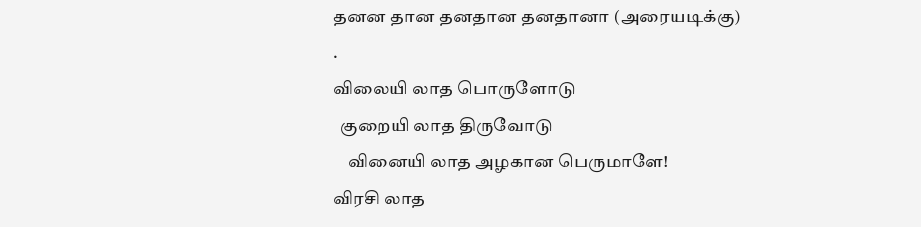தனன தான தனதான தனதானா (அரையடிக்கு)
.
விலையி லாத பொருளோடு
  குறையி லாத திருவோடு
    வினையி லாத அழகான பெருமாளே!
விரசி லாத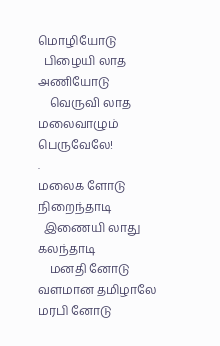மொழியோடு
  பிழையி லாத அணியோடு
    வெருவி லாத மலைவாழும் பெருவேலே!
.
மலைக ளோடு நிறைந்தாடி
  இணையி லாது கலந்தாடி
    மனதி னோடு வளமான தமிழாலே
மரபி னோடு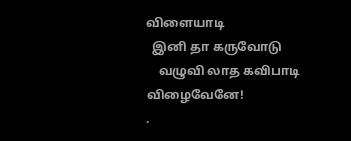விளையாடி
  இனி தா கருவோடு
    வழுவி லாத கவிபாடி விழைவேனே!
.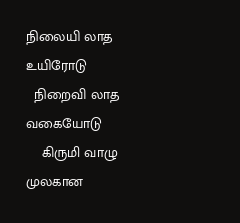நிலையி லாத உயிரோடு
  நிறைவி லாத வகையோடு
    கிருமி வாழு முலகான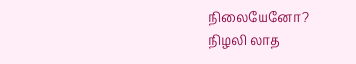நிலையேனோ?
நிழலி லாத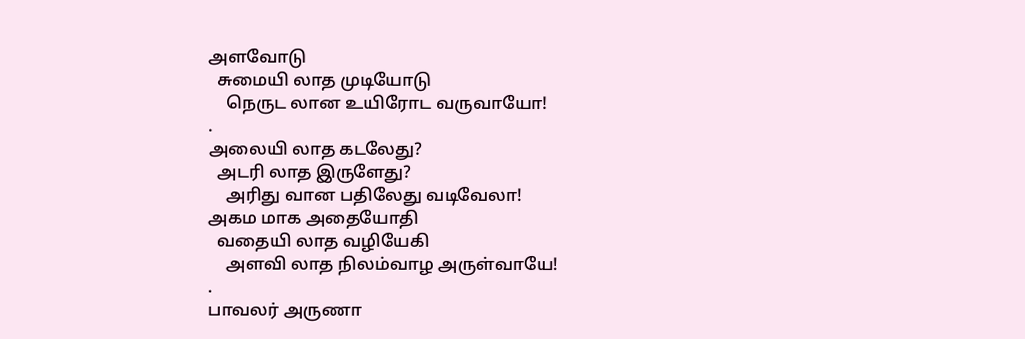அளவோடு
  சுமையி லாத முடியோடு
    நெருட லான உயிரோட வருவாயோ!
.
அலையி லாத கடலேது?
  அடரி லாத இருளேது?
    அரிது வான பதிலேது வடிவேலா!
அகம மாக அதையோதி
  வதையி லாத வழியேகி
    அளவி லாத நிலம்வாழ அருள்வாயே!
.
பாவலர் அருணா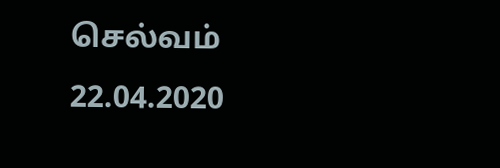செல்வம்
22.04.2020